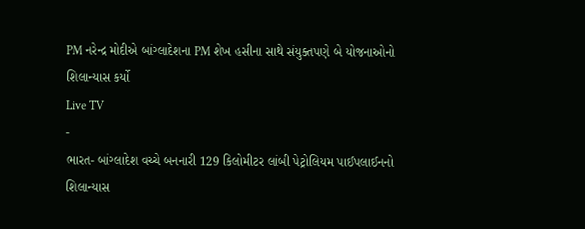PM નરેન્દ્ર મોદીએ બાંગ્લાદેશના PM શેખ હસીના સાથે સંયુક્તપણે બે યોજનાઓનો શિલાન્યાસ કર્યો
Live TV
-
ભારત- બાંગ્લાદેશ વચ્ચે બનનારી 129 કિલોમીટર લાંબી પેટ્રોલિયમ પાઈપલાઈનનો શિલાન્યાસ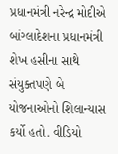પ્રધાનમંત્રી નરેન્દ્ર મોદીએ બાંગ્લાદેશના પ્રધાનમંત્રી શેખ હસીના સાથે સંયુક્તપણે બે યોજનાઓનો શિલાન્યાસ કર્યો હતો. વીડિયો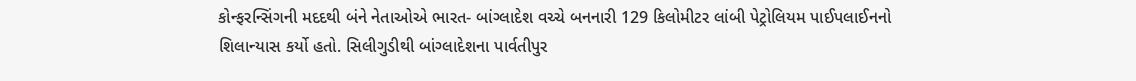કોન્ફરન્સિંગની મદદથી બંને નેતાઓએ ભારત- બાંગ્લાદેશ વચ્ચે બનનારી 129 કિલોમીટર લાંબી પેટ્રોલિયમ પાઈપલાઈનનો શિલાન્યાસ કર્યો હતો. સિલીગુડીથી બાંગ્લાદેશના પાર્વતીપુર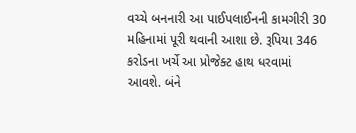વચ્ચે બનનારી આ પાઈપલાઈનની કામગીરી 30 મહિનામાં પૂરી થવાની આશા છે. રૂપિયા 346 કરોડના ખર્ચે આ પ્રોજેક્ટ હાથ ધરવામાં આવશે. બંને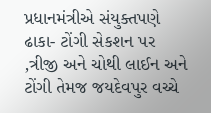પ્રધાનમંત્રીએ સંયુક્તપણે ઢાકા- ટોંગી સેકશન પર ,ત્રીજી અને ચોથી લાઈન અને ટોંગી તેમજ જયદેવપુર વચ્ચે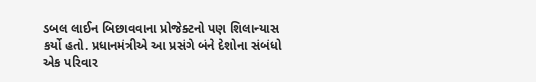ડબલ લાઈન બિછાવવાના પ્રોજેક્ટનો પણ શિલાન્યાસ કર્યો હતો. પ્રધાનમંત્રીએ આ પ્રસંગે બંને દેશોના સંબંધો એક પરિવાર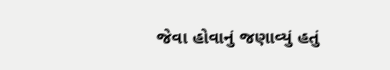જેવા હોવાનું જણાવ્યું હતું